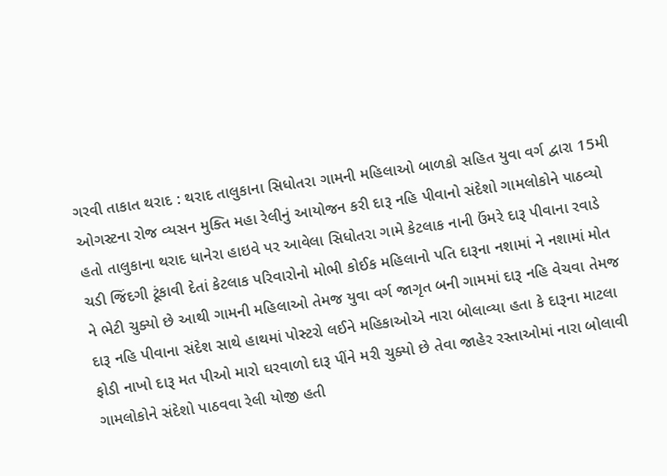ગરવી તાકાત થરાદ : થરાદ તાલુકાના સિધોતરા ગામની મહિલાઓ બાળકો સહિત યુવા વર્ગ દ્વારા 15મી ઓગસ્ટના રોજ વ્યસન મુક્તિ મહા રેલીનું આયોજન કરી દારૂ નહિ પીવાનો સંદેશો ગામલોકોને પાઠવ્યો હતો તાલુકાના થરાદ ધાનેરા હાઇવે પર આવેલા સિધોતરા ગામે કેટલાક નાની ઉંમરે દારૂ પીવાના રવાડે ચડી જિંદગી ટૂંકાવી દેતાં કેટલાક પરિવારોનો મોભી કોઈક મહિલાનો પતિ દારૂના નશામાં ને નશામાં મોત ને ભેટી ચુક્યો છે આથી ગામની મહિલાઓ તેમજ યુવા વર્ગ જાગૃત બની ગામમાં દારૂ નહિ વેચવા તેમજ દારૂ નહિ પીવાના સંદેશ સાથે હાથમાં પોસ્ટરો લઈને મહિકાઓએ નારા બોલાવ્યા હતા કે દારૂના માટલા ફોડી નાખો દારૂ મત પીઓ મારો ઘરવાળો દારૂ પીંને મરી ચુક્યો છે તેવા જાહેર રસ્તાઓમાં નારા બોલાવી ગામલોકોને સંદેશો પાઠવવા રેલી યોજી હતી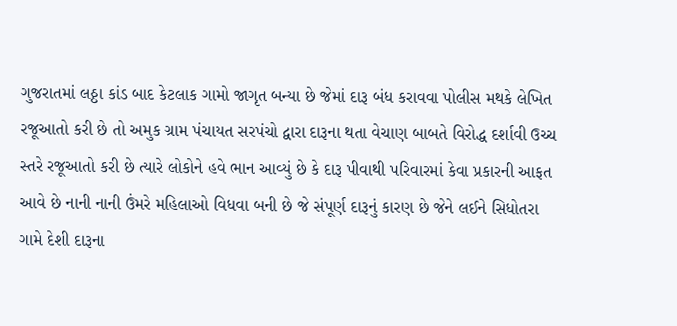ગુજરાતમાં લઠ્ઠા કાંડ બાદ કેટલાક ગામો જાગૃત બન્યા છે જેમાં દારૂ બંધ કરાવવા પોલીસ મથકે લેખિત રજૂઆતો કરી છે તો અમુક ગ્રામ પંચાયત સરપંચો દ્વારા દારૂના થતા વેચાણ બાબતે વિરોદ્ધ દર્શાવી ઉચ્ચ સ્તરે રજૂઆતો કરી છે ત્યારે લોકોને હવે ભાન આવ્યું છે કે દારૂ પીવાથી પરિવારમાં કેવા પ્રકારની આફત આવે છે નાની નાની ઉંમરે મહિલાઓ વિધવા બની છે જે સંપૂર્ણ દારૂનું કારણ છે જેને લઈને સિધોતરા ગામે દેશી દારૂના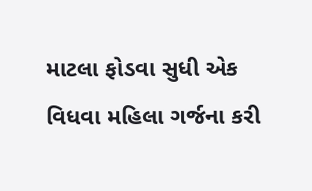માટલા ફોડવા સુધી એક વિધવા મહિલા ગર્જના કરી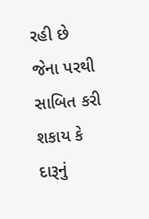રહી છે જેના પરથી સાબિત કરી શકાય કે દારૂનું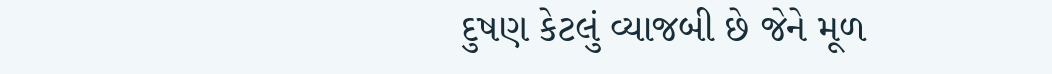દુષણ કેટલું વ્યાજબી છે જેને મૂળ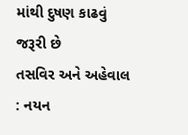માંથી દુષણ કાઢવું જરૂરી છે
તસવિર અને અહેવાલ : નયન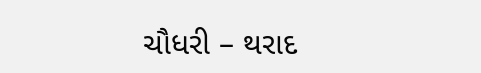ચૌધરી – થરાદ